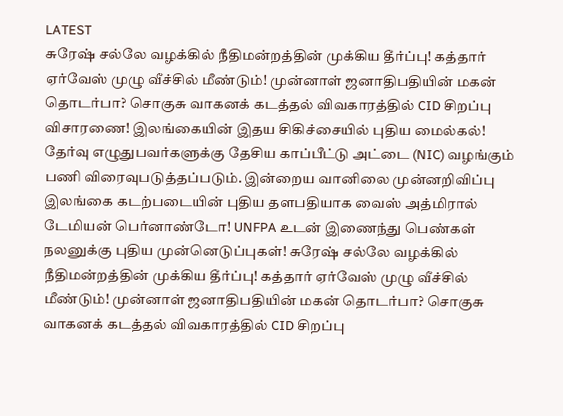LATEST
சுரேஷ் சல்லே வழக்கில் நீதிமன்றத்தின் முக்கிய தீர்ப்பு! கத்தார் ஏர்வேஸ் முழு வீச்சில் மீண்டும்! முன்னாள் ஜனாதிபதியின் மகன் தொடர்பா? சொகுசு வாகனக் கடத்தல் விவகாரத்தில் CID சிறப்பு விசாரணை! இலங்கையின் இதய சிகிச்சையில் புதிய மைல்கல்! தேர்வு எழுதுபவர்களுக்கு தேசிய காப்பீட்டு அட்டை (NIC) வழங்கும் பணி விரைவுபடுத்தப்படும். இன்றைய வானிலை முன்னறிவிப்பு இலங்கை கடற்படையின் புதிய தளபதியாக வைஸ் அத்மிரால் டேமியன் பெர்னாண்டோ! UNFPA உடன் இணைந்து பெண்கள் நலனுக்கு புதிய முன்னெடுப்புகள்! சுரேஷ் சல்லே வழக்கில் நீதிமன்றத்தின் முக்கிய தீர்ப்பு! கத்தார் ஏர்வேஸ் முழு வீச்சில் மீண்டும்! முன்னாள் ஜனாதிபதியின் மகன் தொடர்பா? சொகுசு வாகனக் கடத்தல் விவகாரத்தில் CID சிறப்பு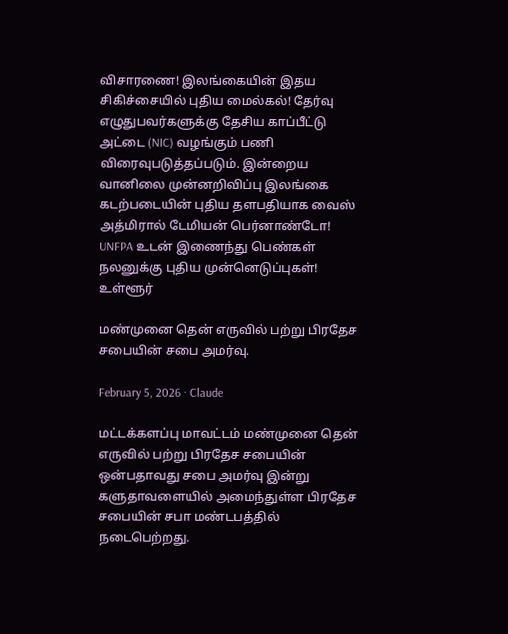விசாரணை! இலங்கையின் இதய சிகிச்சையில் புதிய மைல்கல்! தேர்வு எழுதுபவர்களுக்கு தேசிய காப்பீட்டு அட்டை (NIC) வழங்கும் பணி விரைவுபடுத்தப்படும். இன்றைய வானிலை முன்னறிவிப்பு இலங்கை கடற்படையின் புதிய தளபதியாக வைஸ் அத்மிரால் டேமியன் பெர்னாண்டோ! UNFPA உடன் இணைந்து பெண்கள் நலனுக்கு புதிய முன்னெடுப்புகள்!
உள்ளூர்

மண்முனை தென் எருவில் பற்று பிரதேச சபையின் சபை அமர்வு.

February 5, 2026 · Claude

மட்டக்களப்பு மாவட்டம் மண்முனை தென் எருவில் பற்று பிரதேச சபையின் ஒன்பதாவது சபை அமர்வு இன்று களுதாவளையில் அமைந்துள்ள பிரதேச சபையின் சபா மண்டபத்தில் நடைபெற்றது.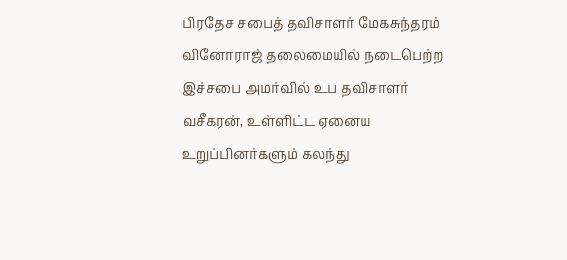பிரதேச சபைத் தவிசாளர் மேகசுந்தரம் வினோராஜ் தலைமையில் நடைபெற்ற இச்சபை அமர்வில் உப தவிசாளர் வசீகரன், உள்ளிட்ட ஏனைய உறுப்பினர்களும் கலந்து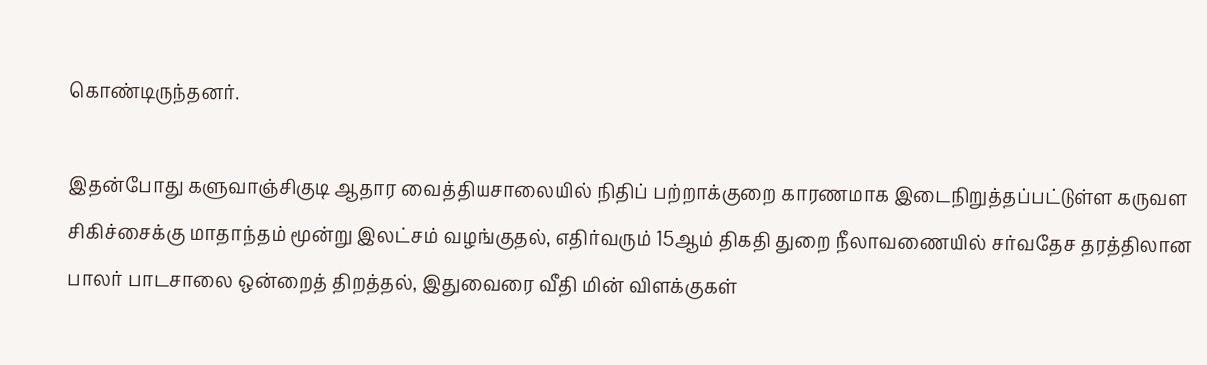கொண்டிருந்தனர்.

இதன்போது களுவாஞ்சிகுடி ஆதார வைத்தியசாலையில் நிதிப் பற்றாக்குறை காரணமாக இடைநிறுத்தப்பட்டுள்ள கருவள சிகிச்சைக்கு மாதாந்தம் மூன்று இலட்சம் வழங்குதல், எதிர்வரும் 15ஆம் திகதி துறை நீலாவணையில் சர்வதேச தரத்திலான பாலர் பாடசாலை ஒன்றைத் திறத்தல், இதுவைரை வீதி மின் விளக்குகள்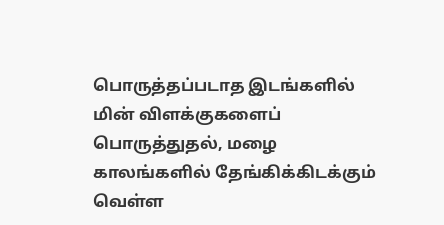பொருத்தப்படாத இடங்களில் மின் விளக்குகளைப் பொருத்துதல், மழை காலங்களில் தேங்கிக்கிடக்கும் வெள்ள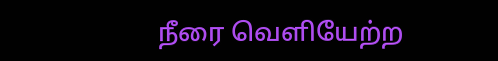நீரை வெளியேற்ற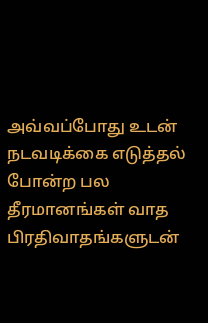அவ்வப்போது உடன் நடவடிக்கை எடுத்தல் போன்ற பல தீரமானங்கள் வாத பிரதிவாதங்களுடன்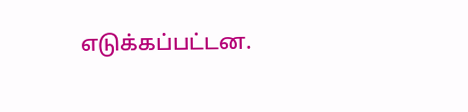எடுக்கப்பட்டன.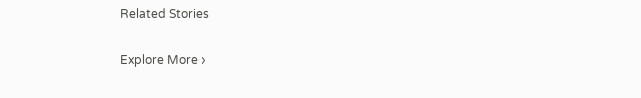Related Stories

Explore More ›